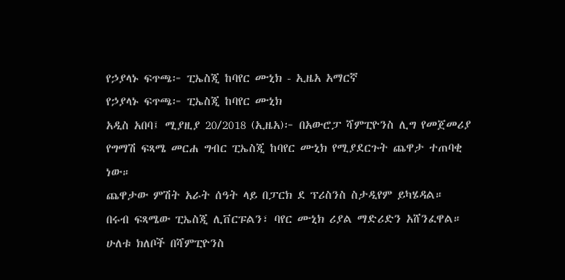የኃያላኑ ፍጥጫ፦ ፒኤስጂ ከባየር ሙኒክ - ኢዜአ አማርኛ
የኃያላኑ ፍጥጫ፦ ፒኤስጂ ከባየር ሙኒክ
አዲስ አበባ፤ ሚያዚያ 20/2018 (ኢዜአ)፦ በአውሮፓ ሻምፒዮንስ ሊግ የመጀመሪያ የግማሽ ፍጻሜ መርሐ ግብር ፒኤስጂ ከባየር ሙኒክ የሚያደርጉት ጨዋታ ተጠባቂ ነው።
ጨዋታው ምሽት አራት ሰዓት ላይ በፓርክ ደ ፕሪስንስ ስታዲየም ይካሄዳል።
በሩብ ፍጻሜው ፒኤስጂ ሊቨርፑልን፣ ባየር ሙኒክ ሪያል ማድሪድን አሸንፈዋል።
ሁለቱ ክለቦች በሻምፒዮንስ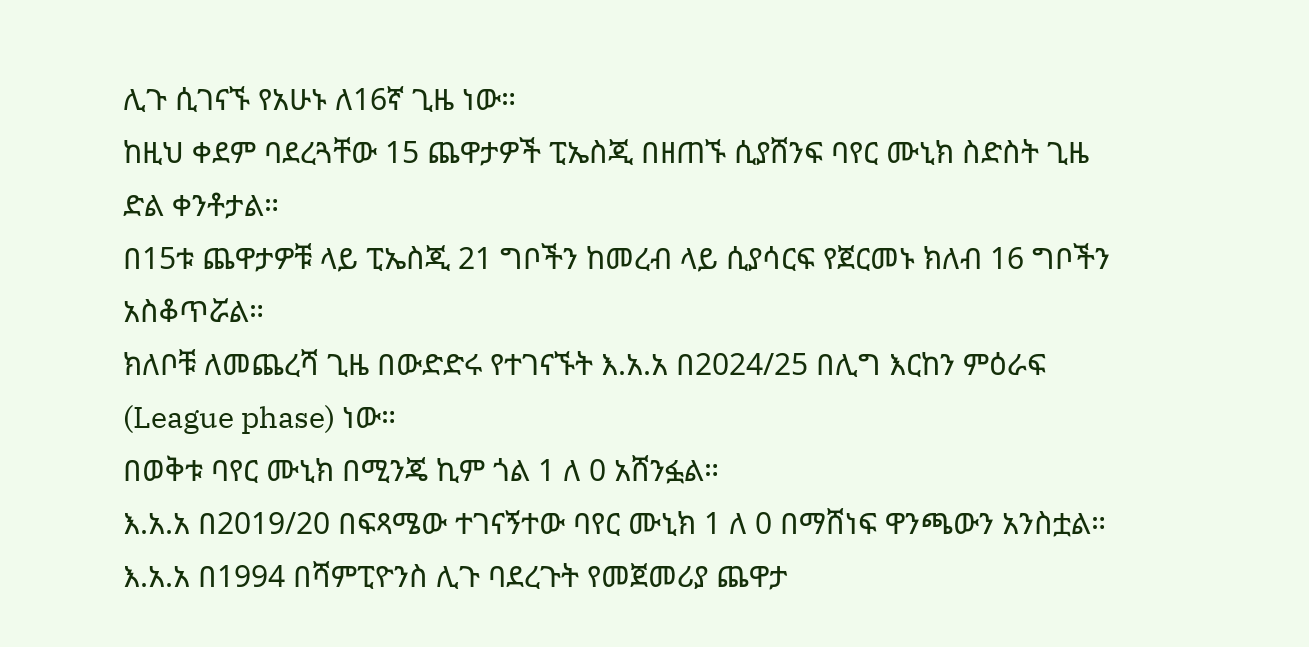ሊጉ ሲገናኙ የአሁኑ ለ16ኛ ጊዜ ነው።
ከዚህ ቀደም ባደረጓቸው 15 ጨዋታዎች ፒኤስጂ በዘጠኙ ሲያሸንፍ ባየር ሙኒክ ስድስት ጊዜ ድል ቀንቶታል።
በ15ቱ ጨዋታዎቹ ላይ ፒኤስጂ 21 ግቦችን ከመረብ ላይ ሲያሳርፍ የጀርመኑ ክለብ 16 ግቦችን አስቆጥሯል።
ክለቦቹ ለመጨረሻ ጊዜ በውድድሩ የተገናኙት እ.አ.አ በ2024/25 በሊግ እርከን ምዕራፍ (League phase) ነው።
በወቅቱ ባየር ሙኒክ በሚንጄ ኪም ጎል 1 ለ 0 አሸንፏል።
እ.አ.አ በ2019/20 በፍጻሜው ተገናኝተው ባየር ሙኒክ 1 ለ 0 በማሸነፍ ዋንጫውን አንስቷል።
እ.አ.አ በ1994 በሻምፒዮንስ ሊጉ ባደረጉት የመጀመሪያ ጨዋታ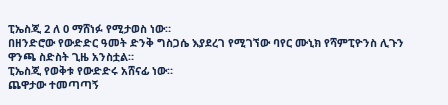ፒኤስጂ 2 ለ 0 ማሸነፉ የሚታወስ ነው።
በዘንድሮው የውድድር ዓመት ድንቅ ግስጋሴ እያደረገ የሚገኘው ባየር ሙኒክ የሻምፒዮንስ ሊጉን ዋንጫ ስድስት ጊዜ አንስቷል።
ፒኤስጂ የወቅቱ የውድድሩ አሸናፊ ነው።
ጨዋታው ተመጣጣኝ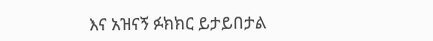እና አዝናኝ ፉክክር ይታይበታል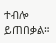ተብሎ ይጠበቃል።